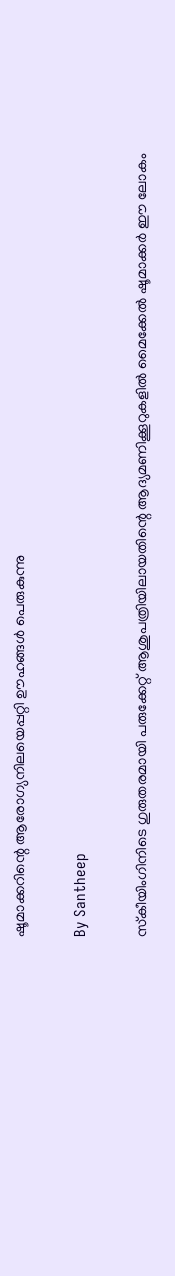ഷൂമാക്കറിന്റെ ആരോഗ്യനിലയെപ്പറ്റി ഊഹങ്ങള്‍ പെരുകുന്നു

By Santheep

സ്‌കീയിംഗിനിടെ ഗുരുതരമായി പരുക്കേറ്റ് ആശുപത്രിയിലായതിന്റെ ആദ്യമണിക്കൂറുകളില്‍ മൈക്കേല്‍ ഷൂമാക്കര്‍ ഈ ലോകം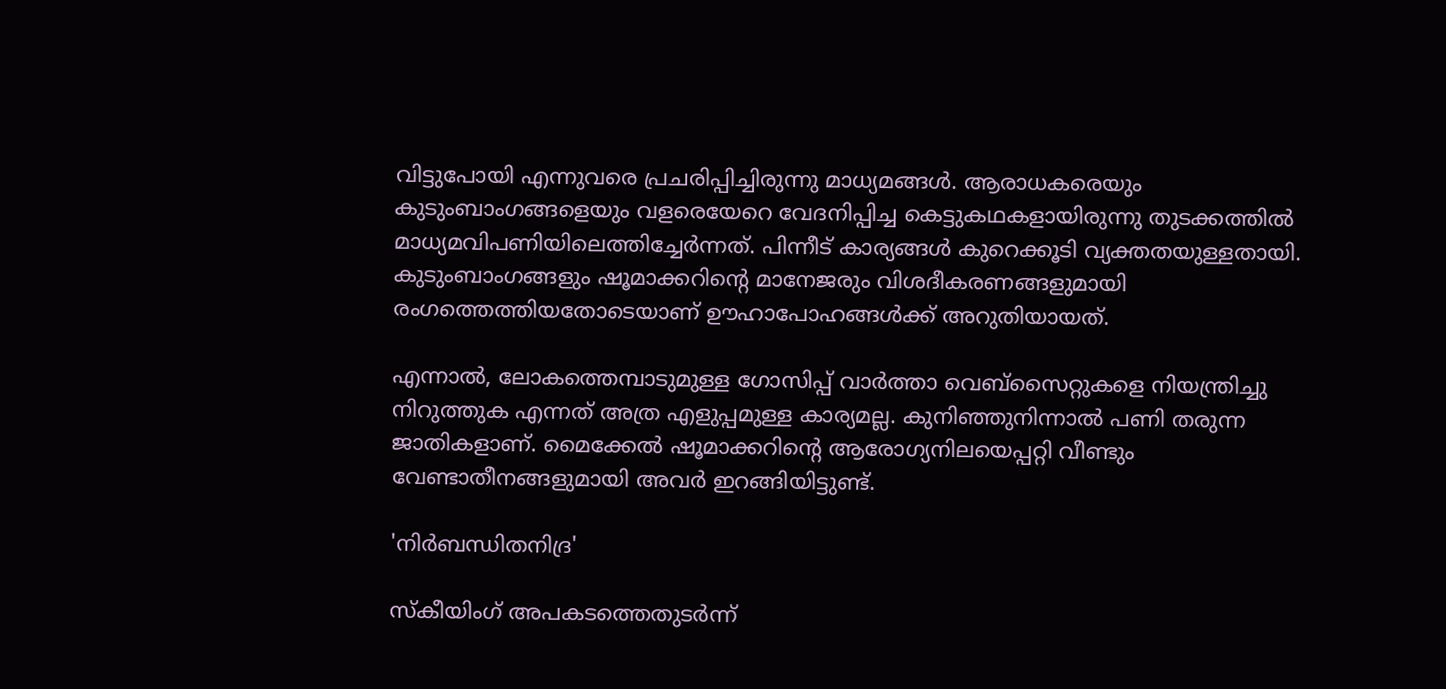വിട്ടുപോയി എന്നുവരെ പ്രചരിപ്പിച്ചിരുന്നു മാധ്യമങ്ങള്‍. ആരാധകരെയും കുടുംബാംഗങ്ങളെയും വളരെയേറെ വേദനിപ്പിച്ച കെട്ടുകഥകളായിരുന്നു തുടക്കത്തില്‍ മാധ്യമവിപണിയിലെത്തിച്ചേര്‍ന്നത്. പിന്നീട് കാര്യങ്ങള്‍ കുറെക്കൂടി വ്യക്തതയുള്ളതായി. കുടുംബാംഗങ്ങളും ഷൂമാക്കറിന്റെ മാനേജരും വിശദീകരണങ്ങളുമായി രംഗത്തെത്തിയതോടെയാണ് ഊഹാപോഹങ്ങള്‍ക്ക് അറുതിയായത്.

എന്നാല്‍, ലോകത്തെമ്പാടുമുള്ള ഗോസിപ്പ് വാര്‍ത്താ വെബ്‌സൈറ്റുകളെ നിയന്ത്രിച്ചു നിറുത്തുക എന്നത് അത്ര എളുപ്പമുള്ള കാര്യമല്ല. കുനിഞ്ഞുനിന്നാല്‍ പണി തരുന്ന ജാതികളാണ്. മൈക്കേല്‍ ഷൂമാക്കറിന്റെ ആരോഗ്യനിലയെപ്പറ്റി വീണ്ടും വേണ്ടാതീനങ്ങളുമായി അവര്‍ ഇറങ്ങിയിട്ടുണ്ട്.

'നിര്‍ബന്ധിതനിദ്ര'

സ്‌കീയിംഗ് അപകടത്തെതുടര്‍ന്ന്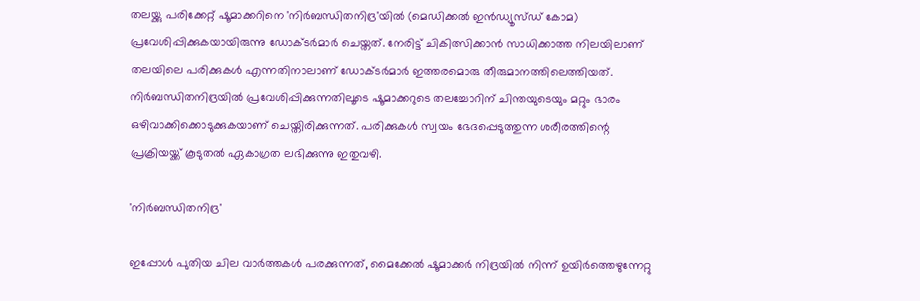തലയ്ക്കു പരിക്കേറ്റ് ഷൂമാക്കറിനെ 'നിര്‍ബന്ധിതനിദ്ര'യില്‍ (മെഡിക്കല്‍ ഇന്‍ഡ്യൂസ്ഡ് കോമ) പ്രവേശിപ്പിക്കുകയായിരുന്നു ഡോക്ടര്‍മാര്‍ ചെയ്തത്. നേരിട്ട് ചികിത്സിക്കാന്‍ സാധിക്കാത്ത നിലയിലാണ് തലയിലെ പരിക്കുകള്‍ എന്നതിനാലാണ് ഡോക്ടര്‍മാര്‍ ഇത്തരമൊരു തീരുമാനത്തിലെത്തിയത്. നിര്‍ബന്ധിതനിദ്രയില്‍ പ്രവേശിപ്പിക്കുന്നതിലൂടെ ഷൂമാക്കറുടെ തലച്ചോറിന് ചിന്തയുടെയും മറ്റും ഭാരം ഒഴിവാക്കിക്കൊടുക്കുകയാണ് ചെയ്തിരിക്കുന്നത്. പരിക്കുകള്‍ സ്വയം ഭേദപ്പെടുത്തുന്ന ശരീരത്തിന്റെ പ്രക്രിയയ്ക്ക് കൂടുതല്‍ ഏകാഗ്രത ലഭിക്കുന്നു ഇതുവഴി.

'നിര്‍ബന്ധിതനിദ്ര'

ഇപ്പോള്‍ പുതിയ ചില വാര്‍ത്തകള്‍ പരക്കുന്നത്, മൈക്കേല്‍ ഷൂമാക്കര്‍ നിദ്രയില്‍ നിന്ന് ഉയിര്‍ത്തെഴുന്നേറ്റു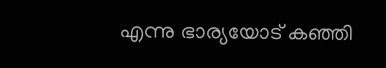എന്നു ഭാര്യയോട് കഞ്ഞി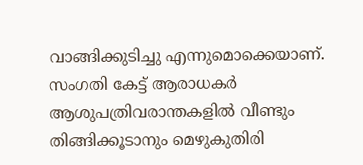വാങ്ങിക്കുടിച്ചു എന്നുമൊക്കെയാണ്. സംഗതി കേട്ട് ആരാധകര്‍ ആശുപത്രിവരാന്തകളില്‍ വീണ്ടും തിങ്ങിക്കൂടാനും മെഴുകുതിരി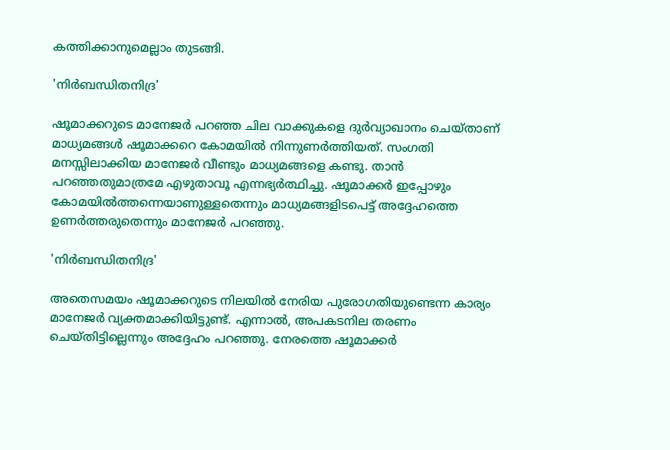കത്തിക്കാനുമെല്ലാം തുടങ്ങി.

'നിര്‍ബന്ധിതനിദ്ര'

ഷൂമാക്കറുടെ മാനേജര്‍ പറഞ്ഞ ചില വാക്കുകളെ ദുര്‍വ്യാഖാനം ചെയ്താണ് മാധ്യമങ്ങള്‍ ഷൂമാക്കറെ കോമയില്‍ നിന്നുണര്‍ത്തിയത്. സംഗതി മനസ്സിലാക്കിയ മാനേജര്‍ വീണ്ടും മാധ്യമങ്ങളെ കണ്ടു. താന്‍ പറഞ്ഞതുമാത്രമേ എഴുതാവൂ എന്നഭ്യര്‍ത്ഥിച്ചു. ഷൂമാക്കര്‍ ഇപ്പോഴും കോമയില്‍ത്തന്നെയാണുള്ളതെന്നും മാധ്യമങ്ങളിടപെട്ട് അദ്ദേഹത്തെ ഉണര്‍ത്തരുതെന്നും മാനേജര്‍ പറഞ്ഞു.

'നിര്‍ബന്ധിതനിദ്ര'

അതെസമയം ഷൂമാക്കറുടെ നിലയില്‍ നേരിയ പുരോഗതിയുണ്ടെന്ന കാര്യം മാനേജര്‍ വ്യക്തമാക്കിയിട്ടുണ്ട്. എന്നാല്‍, അപകടനില തരണം ചെയ്തിട്ടില്ലെന്നും അദ്ദേഹം പറഞ്ഞു. നേരത്തെ ഷൂമാക്കര്‍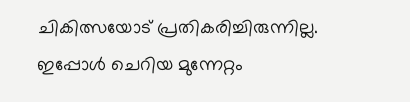ചികിത്സയോട് പ്രതികരിച്ചിരുന്നില്ല. ഇപ്പോള്‍ ചെറിയ മുന്നേറ്റം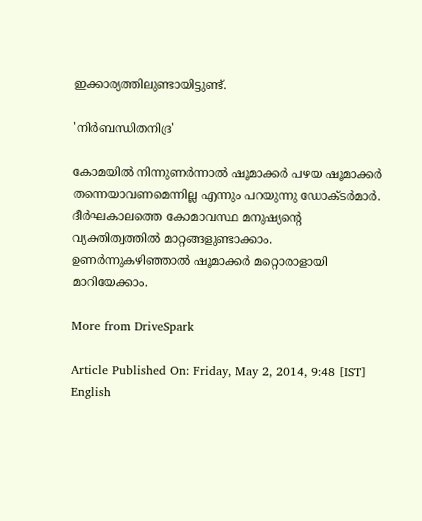ഇക്കാര്യത്തിലുണ്ടായിട്ടുണ്ട്.

'നിര്‍ബന്ധിതനിദ്ര'

കോമയില്‍ നിന്നുണര്‍ന്നാല്‍ ഷൂമാക്കര്‍ പഴയ ഷൂമാക്കര്‍ തന്നെയാവണമെന്നില്ല എന്നും പറയുന്നു ഡോക്ടര്‍മാര്‍. ദീര്‍ഘകാലത്തെ കോമാവസ്ഥ മനുഷ്യന്റെ വ്യക്തിത്വത്തില്‍ മാറ്റങ്ങളുണ്ടാക്കാം. ഉണര്‍ന്നുകഴിഞ്ഞാല്‍ ഷൂമാക്കര്‍ മറ്റൊരാളായി മാറിയേക്കാം.

More from DriveSpark

Article Published On: Friday, May 2, 2014, 9:48 [IST]
English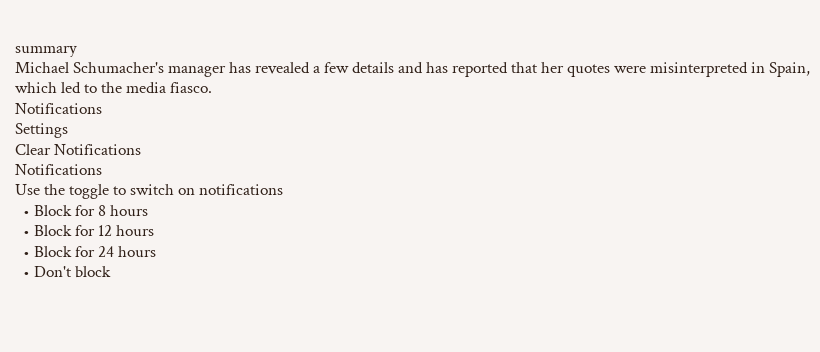summary
Michael Schumacher's manager has revealed a few details and has reported that her quotes were misinterpreted in Spain, which led to the media fiasco.
Notifications
Settings
Clear Notifications
Notifications
Use the toggle to switch on notifications
  • Block for 8 hours
  • Block for 12 hours
  • Block for 24 hours
  • Don't block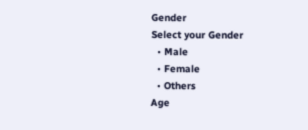Gender
Select your Gender
  • Male
  • Female
  • Others
Age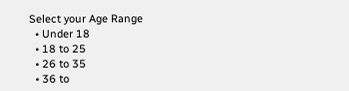Select your Age Range
  • Under 18
  • 18 to 25
  • 26 to 35
  • 36 to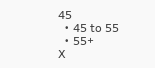45
  • 45 to 55
  • 55+
X